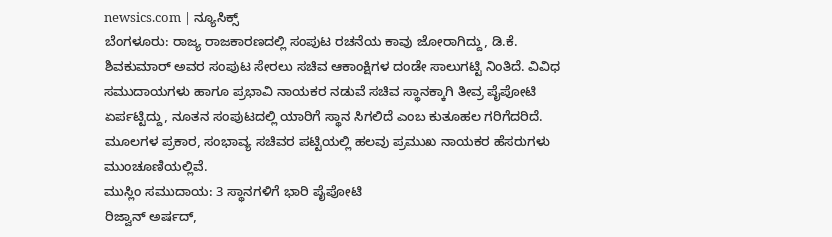newsics.com | ನ್ಯೂಸಿಕ್ಸ್
ಬೆಂಗಳೂರು: ರಾಜ್ಯ ರಾಜಕಾರಣದಲ್ಲಿ ಸಂಪುಟ ರಚನೆಯ ಕಾವು ಜೋರಾಗಿದ್ದು, ಡಿ.ಕೆ. ಶಿವಕುಮಾರ್ ಅವರ ಸಂಪುಟ ಸೇರಲು ಸಚಿವ ಆಕಾಂಕ್ಷಿಗಳ ದಂಡೇ ಸಾಲುಗಟ್ಟಿ ನಿಂತಿದೆ. ವಿವಿಧ ಸಮುದಾಯಗಳು ಹಾಗೂ ಪ್ರಭಾವಿ ನಾಯಕರ ನಡುವೆ ಸಚಿವ ಸ್ಥಾನಕ್ಕಾಗಿ ತೀವ್ರ ಪೈಪೋಟಿ ಏರ್ಪಟ್ಟಿದ್ದು, ನೂತನ ಸಂಪುಟದಲ್ಲಿ ಯಾರಿಗೆ ಸ್ಥಾನ ಸಿಗಲಿದೆ ಎಂಬ ಕುತೂಹಲ ಗರಿಗೆದರಿದೆ. ಮೂಲಗಳ ಪ್ರಕಾರ, ಸಂಭಾವ್ಯ ಸಚಿವರ ಪಟ್ಟಿಯಲ್ಲಿ ಹಲವು ಪ್ರಮುಖ ನಾಯಕರ ಹೆಸರುಗಳು ಮುಂಚೂಣಿಯಲ್ಲಿವೆ.
ಮುಸ್ಲಿಂ ಸಮುದಾಯ: 3 ಸ್ಥಾನಗಳಿಗೆ ಭಾರಿ ಪೈಪೋಟಿ
ರಿಜ್ವಾನ್ ಅರ್ಷದ್,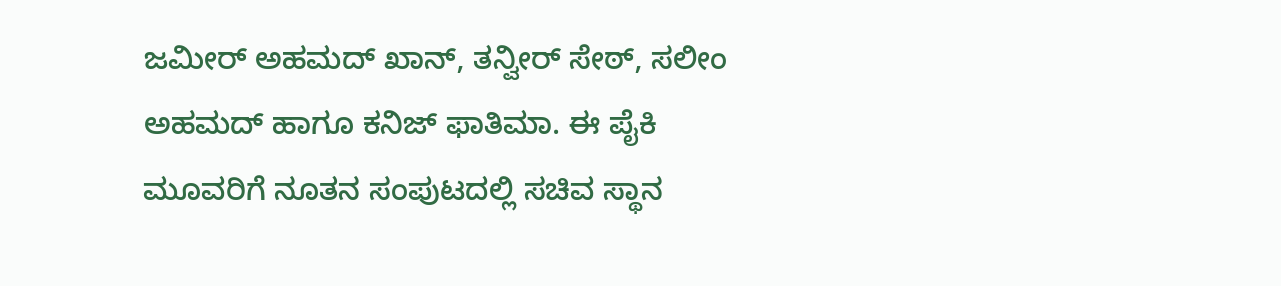ಜಮೀರ್ ಅಹಮದ್ ಖಾನ್, ತನ್ವೀರ್ ಸೇಠ್, ಸಲೀಂ ಅಹಮದ್ ಹಾಗೂ ಕನಿಜ್ ಫಾತಿಮಾ. ಈ ಪೈಕಿ ಮೂವರಿಗೆ ನೂತನ ಸಂಪುಟದಲ್ಲಿ ಸಚಿವ ಸ್ಥಾನ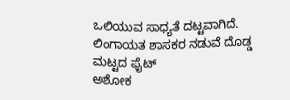ಒಲಿಯುವ ಸಾಧ್ಯತೆ ದಟ್ಟವಾಗಿದೆ.
ಲಿಂಗಾಯತ ಶಾಸಕರ ನಡುವೆ ದೊಡ್ಡ ಮಟ್ಟದ ಫೈಟ್
ಅಶೋಕ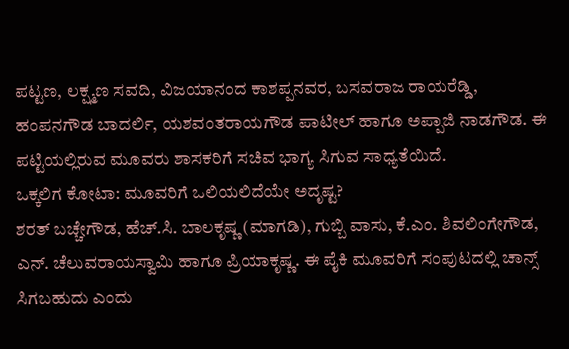ಪಟ್ಟಣ, ಲಕ್ಷ್ಮಣ ಸವದಿ, ವಿಜಯಾನಂದ ಕಾಶಪ್ಪನವರ, ಬಸವರಾಜ ರಾಯರೆಡ್ಡಿ, ಹಂಪನಗೌಡ ಬಾದರ್ಲಿ, ಯಶವಂತರಾಯಗೌಡ ಪಾಟೀಲ್ ಹಾಗೂ ಅಪ್ಪಾಜಿ ನಾಡಗೌಡ. ಈ ಪಟ್ಟಿಯಲ್ಲಿರುವ ಮೂವರು ಶಾಸಕರಿಗೆ ಸಚಿವ ಭಾಗ್ಯ ಸಿಗುವ ಸಾಧ್ಯತೆಯಿದೆ.
ಒಕ್ಕಲಿಗ ಕೋಟಾ: ಮೂವರಿಗೆ ಒಲಿಯಲಿದೆಯೇ ಅದೃಷ್ಟ?
ಶರತ್ ಬಚ್ಚೇಗೌಡ, ಹೆಚ್.ಸಿ. ಬಾಲಕೃಷ್ಣ (ಮಾಗಡಿ), ಗುಬ್ಬಿ ವಾಸು, ಕೆ.ಎಂ. ಶಿವಲಿಂಗೇಗೌಡ, ಎನ್. ಚೆಲುವರಾಯಸ್ವಾಮಿ ಹಾಗೂ ಪ್ರಿಯಾಕೃಷ್ಣ. ಈ ಪೈಕಿ ಮೂವರಿಗೆ ಸಂಪುಟದಲ್ಲಿ ಚಾನ್ಸ್ ಸಿಗಬಹುದು ಎಂದು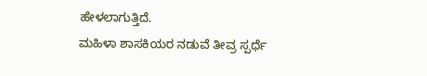ಹೇಳಲಾಗುತ್ತಿದೆ.
ಮಹಿಳಾ ಶಾಸಕಿಯರ ನಡುವೆ ತೀವ್ರ ಸ್ಪರ್ಧೆ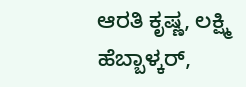ಆರತಿ ಕೃಷ್ಣ, ಲಕ್ಷ್ಮಿ ಹೆಬ್ಬಾಳ್ಕರ್,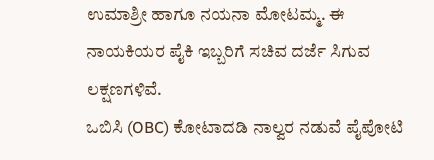ಉಮಾಶ್ರೀ ಹಾಗೂ ನಯನಾ ಮೋಟಮ್ಮ. ಈ ನಾಯಕಿಯರ ಪೈಕಿ ಇಬ್ಬರಿಗೆ ಸಚಿವ ದರ್ಜೆ ಸಿಗುವ ಲಕ್ಷಣಗಳಿವೆ.
ಒಬಿಸಿ (OBC) ಕೋಟಾದಡಿ ನಾಲ್ವರ ನಡುವೆ ಪೈಪೋಟಿ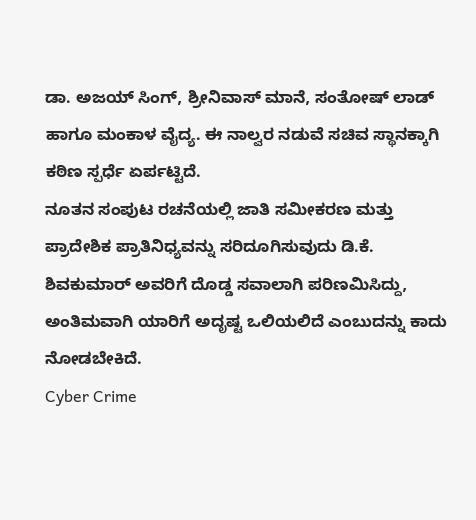ಡಾ. ಅಜಯ್ ಸಿಂಗ್, ಶ್ರೀನಿವಾಸ್ ಮಾನೆ, ಸಂತೋಷ್ ಲಾಡ್ ಹಾಗೂ ಮಂಕಾಳ ವೈದ್ಯ. ಈ ನಾಲ್ವರ ನಡುವೆ ಸಚಿವ ಸ್ಥಾನಕ್ಕಾಗಿ ಕಠಿಣ ಸ್ಪರ್ಧೆ ಏರ್ಪಟ್ಟಿದೆ.
ನೂತನ ಸಂಪುಟ ರಚನೆಯಲ್ಲಿ ಜಾತಿ ಸಮೀಕರಣ ಮತ್ತು ಪ್ರಾದೇಶಿಕ ಪ್ರಾತಿನಿಧ್ಯವನ್ನು ಸರಿದೂಗಿಸುವುದು ಡಿ.ಕೆ. ಶಿವಕುಮಾರ್ ಅವರಿಗೆ ದೊಡ್ಡ ಸವಾಲಾಗಿ ಪರಿಣಮಿಸಿದ್ದು, ಅಂತಿಮವಾಗಿ ಯಾರಿಗೆ ಅದೃಷ್ಟ ಒಲಿಯಲಿದೆ ಎಂಬುದನ್ನು ಕಾದು ನೋಡಬೇಕಿದೆ.
Cyber Crime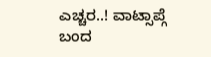ಎಚ್ಚರ..! ವಾಟ್ಸಾಪ್ಗೆ ಬಂದ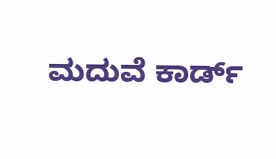ಮದುವೆ ಕಾರ್ಡ್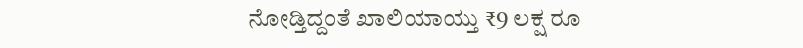ನೋಡ್ತಿದ್ದಂತೆ ಖಾಲಿಯಾಯ್ತು ₹9 ಲಕ್ಷ ರೂ